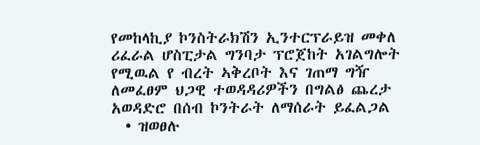የመከላኪያ ኮንስትራክሽን ኢንተርፕራይዝ መቀለ ሪፈራል ሆስፒታል ግንባታ ፕሮጀከት አገልግሎት የሚዉል የ ብረት ኣቅረቦት እና ገጠማ ግዥ ለመፈፀም ህጋዊ ተወዳዳሪዎችን በግልፅ ጨረታ አወዳድሮ በሰብ ኮንትራት ለማሰራት ይፈልጋል
  • ዝወፀሉ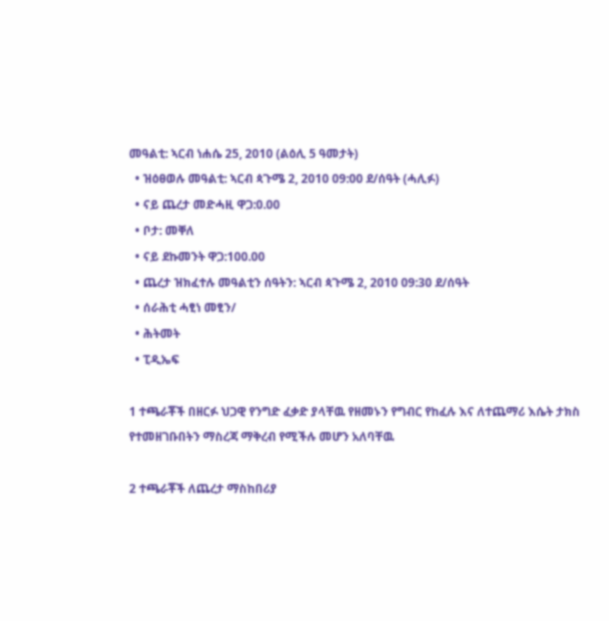መዓልቲ: ኣርብ ነሐሴ 25, 2010 (ልዕሊ 5 ዓመታት)
  • ዝዕፀወሉ መዓልቲ: ኣርብ ጳጉሜ 2, 2010 09:00 ደ/ሰዓት (ሓሊፉ)
  • ናይ ጨረታ መድሓዚ ዋጋ:0.00
  • ቦታ: መቐለ
  • ናይ ደኩመንት ዋጋ:100.00
  • ጨረታ ዝክፈተሉ መዓልቲን ሰዓትን: ኣርብ ጳጉሜ 2, 2010 09:30 ደ/ሰዓት
  • ሰራሕቲ ሓፂነ መፂን/
  • ሕትመት
  • ፒዲኤፍ

1 ተጫራቾች በዘርፉ ህጋዊ የንግድ ፈቃድ ያላቸዉ የዘመኑን የግብር የከፈሉ እና ለተጨማሪ እሴት ታክስ የተመዘገቡበትን ማስረጃ ማቅረብ የሚችሉ መሆን አለባቸዉ

2 ተጫራቾች ለጨረታ ማስከበሪያ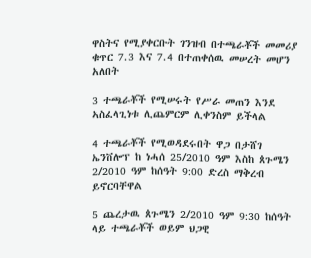ዋስትና የሚያቀርቡት ገንዝብ በተጫራቾች መመሪያ ቁጥር 7.3 እና 7.4 በተጠቀሰዉ መሠረት መሆን አለበት

3 ተጫራቾች የሚሠሩት የሥራ መጠን እንደ ኣስፈላጊነቱ ሊጨምርም ሊቀንስም ይችላል

4 ተጫራቾች የሚወዳደሩበት ዋጋ በታሸገ ኤንቨሎፕ ከ ነሓሰ 25/2010 ዓም እስከ ጰጉሜን 2/2010 ዓም ከሰዓት 9:00 ድረስ ማቅረብ ይኖርባቸዋል

5 ጨረታዉ ጰጉሜን 2/2010 ዓም 9:30 ከሰዓት ላይ ተጫራቾች ወይም ህጋዊ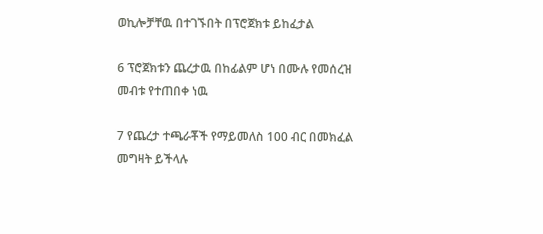ወኪሎቻቸዉ በተገኙበት በፕሮጀክቱ ይከፈታል

6 ፕሮጀክቱን ጨረታዉ በከፊልም ሆነ በሙሉ የመሰረዝ መብቱ የተጠበቀ ነዉ

7 የጨረታ ተጫራቾች የማይመለስ 100 ብር በመክፈል መግዛት ይችላሉ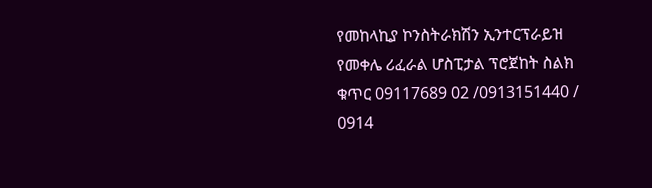የመከላኪያ ኮንስትራክሽን ኢንተርፕራይዝ የመቀሌ ሪፈራል ሆስፒታል ፕሮጀከት ስልክ ቁጥር 09117689 02 /0913151440 / 0914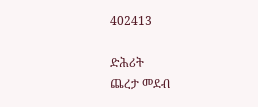402413

ድሕሪት
ጨረታ መደብ